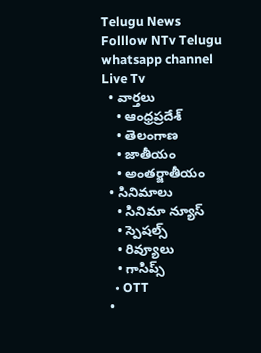Telugu News
Folllow NTv Telugu whatsapp channel Live Tv
  • వార్తలు
    • ఆంధ్రప్రదేశ్
    • తెలంగాణ
    • జాతీయం
    • అంతర్జాతీయం
  • సినిమాలు
    • సినిమా న్యూస్
    • స్పెషల్స్
    • రివ్యూలు
    • గాసిప్స్
    • OTT
  •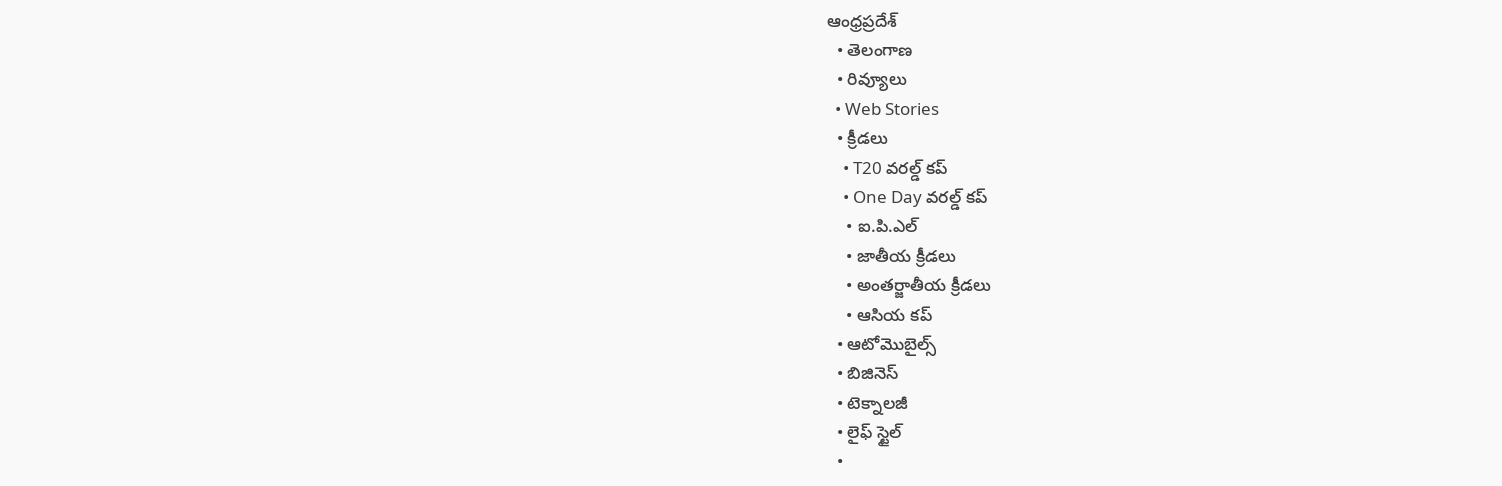ఆంధ్రప్రదేశ్
  • తెలంగాణ
  • రివ్యూలు
  • Web Stories
  • క్రీడలు
    • T20 వరల్డ్ కప్
    • One Day వరల్డ్ కప్
    • ఐ.పి.ఎల్
    • జాతీయ క్రీడలు
    • అంతర్జాతీయ క్రీడలు
    • ఆసియ కప్
  • ఆటోమొబైల్స్
  • బిజినెస్‌
  • టెక్నాలజీ
  • లైఫ్ స్టైల్
  •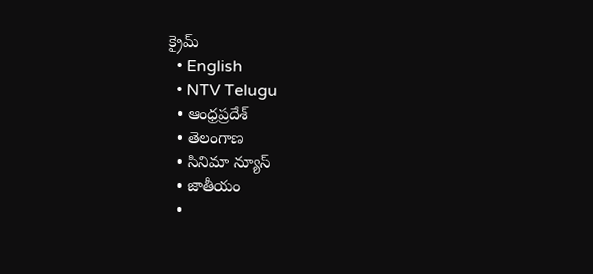క్రైమ్
  • English
  • NTV Telugu
  • ఆంధ్రప్రదేశ్
  • తెలంగాణ
  • సినిమా న్యూస్
  • జాతీయం
  •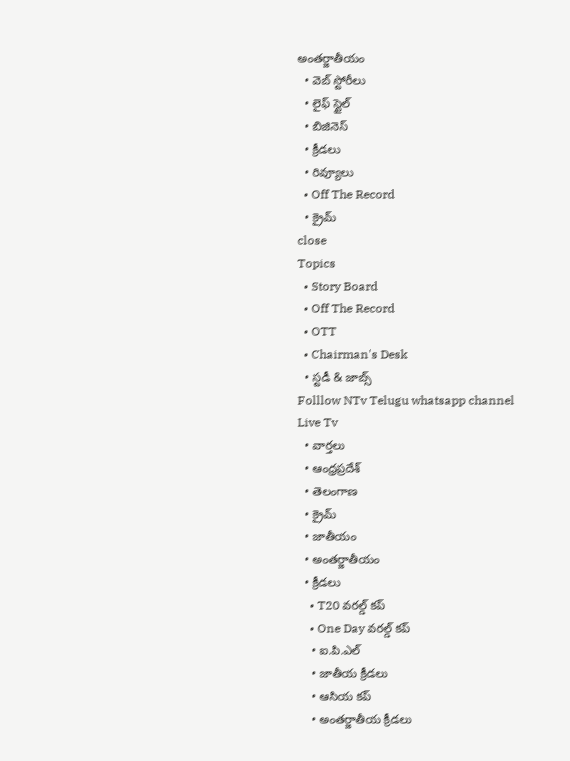అంతర్జాతీయం
  • వెబ్ స్టోరీలు
  • లైఫ్ స్టైల్
  • బిజినెస్‌
  • క్రీడలు
  • రివ్యూలు
  • Off The Record
  • క్రైమ్
close
Topics
  • Story Board
  • Off The Record
  • OTT
  • Chairman's Desk
  • స్టడీ & జాబ్స్
Folllow NTv Telugu whatsapp channel Live Tv
  • వార్తలు
  • ఆంధ్రప్రదేశ్
  • తెలంగాణ
  • క్రైమ్
  • జాతీయం
  • అంతర్జాతీయం
  • క్రీడలు
    • T20 వరల్డ్ కప్
    • One Day వరల్డ్ కప్
    • ఐ.పి.ఎల్
    • జాతీయ క్రీడలు
    • ఆసియ కప్
    • అంతర్జాతీయ క్రీడలు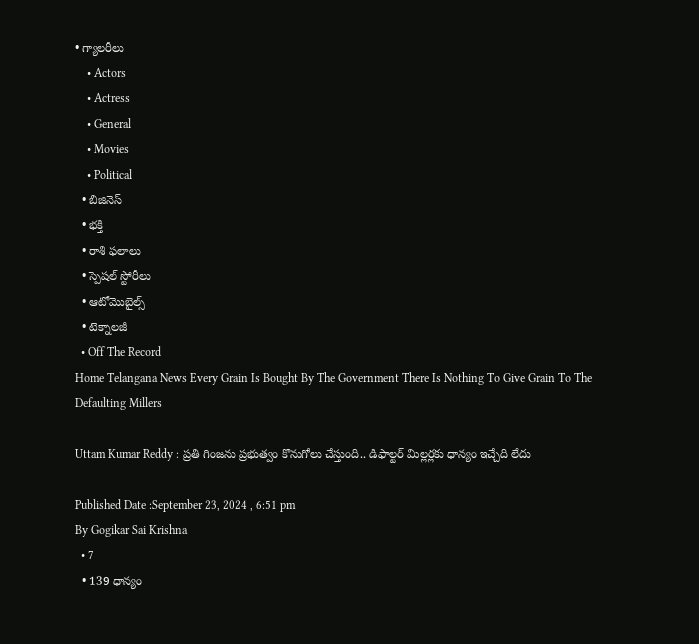• గ్యాలరీలు
    • Actors
    • Actress
    • General
    • Movies
    • Political
  • బిజినెస్‌
  • భక్తి
  • రాశి ఫలాలు
  • స్పెషల్‌ స్టోరీలు
  • ఆటోమొబైల్స్
  • టెక్నాలజీ
  • Off The Record
Home Telangana News Every Grain Is Bought By The Government There Is Nothing To Give Grain To The Defaulting Millers

Uttam Kumar Reddy : ప్రతి గింజను ప్రభుత్వం కొనుగోలు చేస్తుంది.. డిఫాల్టర్ మిల్లర్లకు ధాన్యం ఇచ్చేది లేదు

Published Date :September 23, 2024 , 6:51 pm
By Gogikar Sai Krishna
  • 7
  • 139 ధాన్యం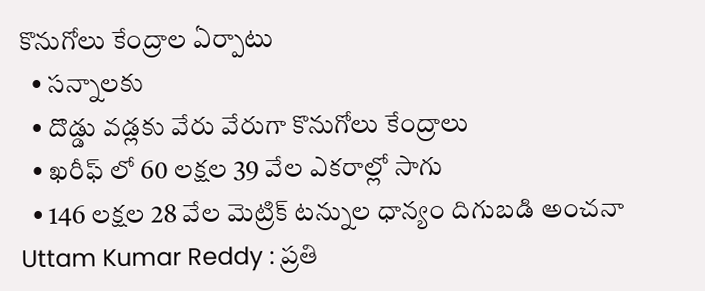కొనుగోలు కేంద్రాల ఏర్పాటు
  • సన్నాలకు
  • దొడ్డు వడ్లకు వేరు వేరుగా కొనుగోలు కేంద్రాలు
  • ఖరీఫ్ లో 60 లక్షల 39 వేల ఎకరాల్లో సాగు
  • 146 లక్షల 28 వేల మెట్రిక్ టన్నుల ధాన్యం దిగుబడి అంచనా
Uttam Kumar Reddy : ప్రతి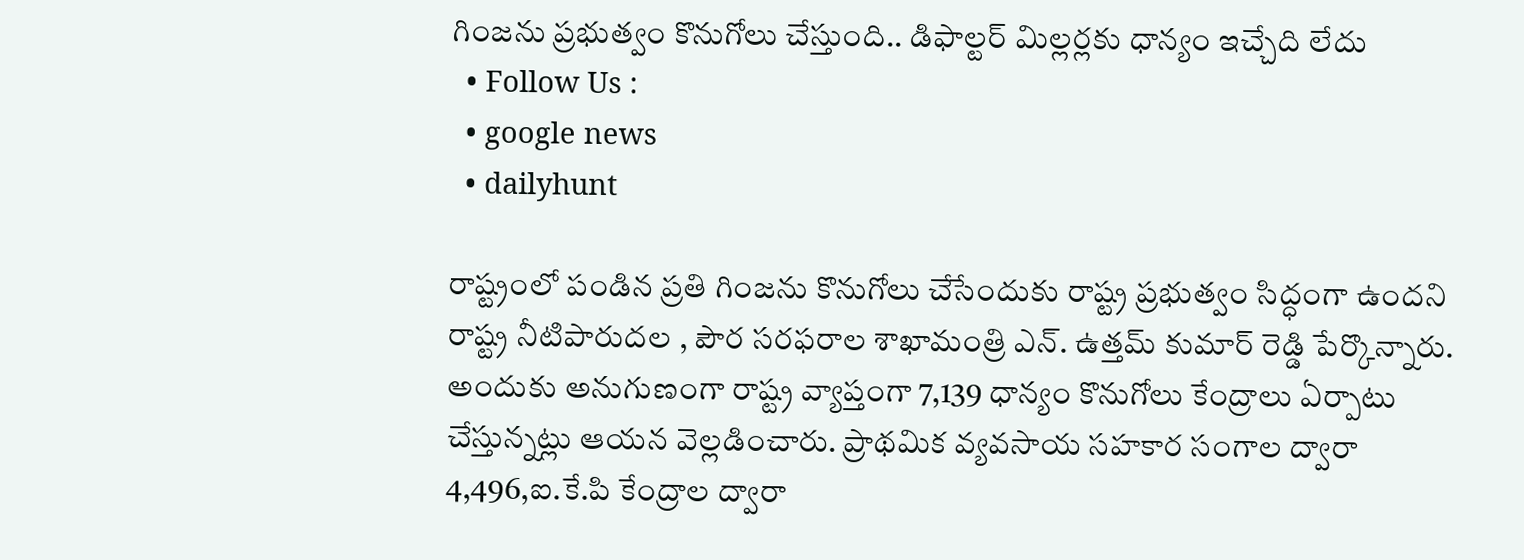గింజను ప్రభుత్వం కొనుగోలు చేస్తుంది.. డిఫాల్టర్ మిల్లర్లకు ధాన్యం ఇచ్చేది లేదు
  • Follow Us :
  • google news
  • dailyhunt

రాష్ట్రంలో పండిన ప్రతి గింజను కొనుగోలు చేసేందుకు రాష్ట్ర ప్రభుత్వం సిద్ధంగా ఉందని రాష్ట్ర నీటిపారుదల , పౌర సరఫరాల శాఖామంత్రి ఎన్. ఉత్తమ్ కుమార్ రెడ్డి పేర్కొన్నారు. అందుకు అనుగుణంగా రాష్ట్ర వ్యాప్తంగా 7,139 ధాన్యం కొనుగోలు కేంద్రాలు ఏర్పాటు చేస్తున్నట్లు ఆయన వెల్లడించారు. ప్రాథమిక వ్యవసాయ సహకార సంగాల ద్వారా 4,496,ఐ.కే.పి కేంద్రాల ద్వారా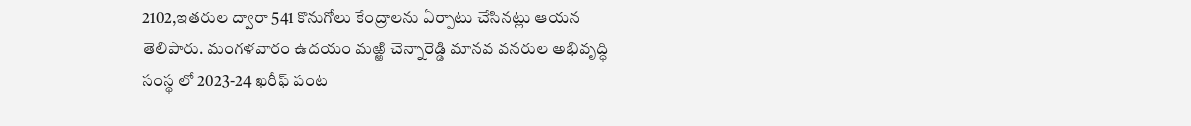2102,ఇతరుల ద్వారా 541 కొనుగోలు కేంద్రాలను ఏర్పాటు చేసినట్లు ఆయన తెలిపారు. మంగళవారం ఉదయం మఱ్ఱి చెన్నారెడ్డి మానవ వనరుల అభివృద్ధి సంస్థ లో 2023-24 ఖరీఫ్ పంట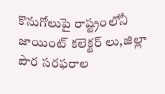కొనుగోలుపై రాష్ట్రంలోనీ జాయింట్ కలెక్టర్ లు,జిల్లా పౌర సరఫరాల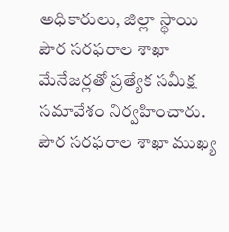అధికారులు, జిల్లా స్థాయి పౌర సరఫరాల శాఖా మేనేజర్లతో ప్రత్యేక సమీక్ష సమావేశం నిర్వహించారు. పౌర సరఫరాల శాఖా ముఖ్య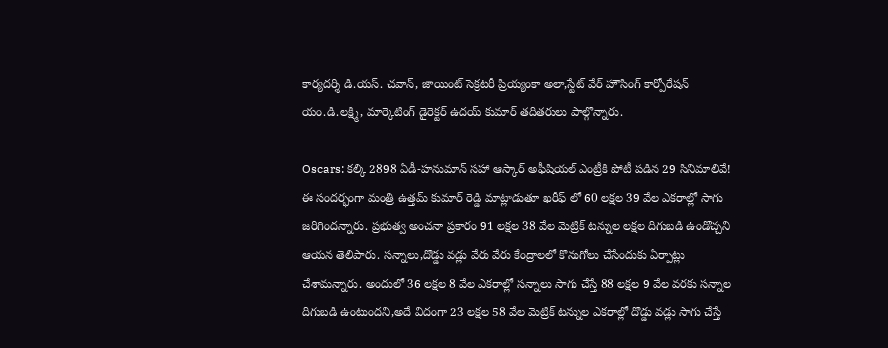కార్యదర్శి డి.యస్. చవాన్, జాయింట్ సెక్రటరీ ప్రియ్యంకా అలా,స్టేట్ వేర్ హౌసింగ్ కార్పోరేషన్ యం.డి.లక్ష్మి, మార్కెటింగ్ డైరెక్టర్ ఉదయ్ కుమార్ తదితరులు పాల్గొన్నారు.

Oscars: కల్కి 2898 ఏడీ-హనుమాన్ సహా ఆస్కార్ అఫీషియల్ ఎంట్రీకి పోటీ పడిన 29 సినిమాలివే!
ఈ సందర్భంగా మంత్రి ఉత్తమ్ కుమార్ రెడ్డి మాట్లాడుతూ ఖరీఫ్ లో 60 లక్షల 39 వేల ఎకరాల్లో సాగు జరిగిందన్నారు. ప్రభుత్వ అంచనా ప్రకారం 91 లక్షల 38 వేల మెట్రిక్ టన్నుల లక్షల దిగుబడి ఉండొచ్చని ఆయన తెలిపారు. సన్నాలు,దొడ్డు వడ్లు వేరు వేరు కేంద్రాలలో కొనుగోలు చేసేందుకు ఏర్పాట్లు చేశామన్నారు. అందులో 36 లక్షల 8 వేల ఎకరాల్లో సన్నాలు సాగు చేస్తే 88 లక్షల 9 వేల వరకు సన్నాల దిగుబడి ఉంటుందని,అదే విదంగా 23 లక్షల 58 వేల మెట్రిక్ టన్నుల ఎకరాల్లో దొడ్డు వడ్లు సాగు చేస్తే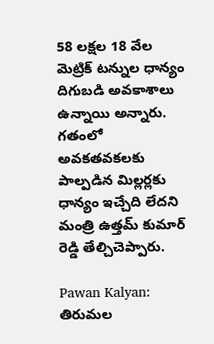58 లక్షల 18 వేల మెట్రిక్ టన్నుల ధాన్యం దిగుబడి అవకాశాలు ఉన్నాయి అన్నారు. గతంలో అవకతవకలకు పాల్పడిన మిల్లర్లకు ధాన్యం ఇచ్చేది లేదని మంత్రి ఉత్తమ్ కుమార్ రెడ్డి తేల్చిచెప్పారు.

Pawan Kalyan: తిరుమల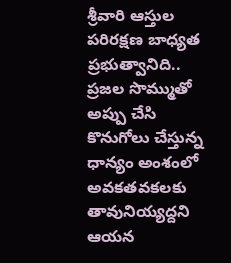శ్రీవారి ఆస్తుల పరిరక్షణ బాధ్యత ప్రభుత్వానిది..
ప్రజల సొమ్ముతో అప్పు చేసి కొనుగోలు చేస్తున్న ధాన్యం అంశంలో అవకతవకలకు తావునియ్యద్దని ఆయన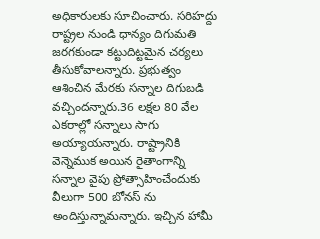అధికారులకు సూచించారు. సరిహద్దు రాష్ట్రల నుండి ధాన్యం దిగుమతి జరగకుండా కట్టుదిట్టమైన చర్యలు తీసుకోవాలన్నారు. ప్రభుత్వం ఆశించిన మేరకు సన్నాల దిగుబడి వచ్చిందన్నారు.36 లక్షల 80 వేల ఎకరాల్లో సన్నాలు సాగు అయ్యాయన్నారు. రాష్ట్రానికి వెన్నెముక అయిన రైతాంగాన్ని సన్నాల వైపు ప్రోత్సాహించేందుకు వీలుగా 500 బోనస్ ను అందిస్తున్నామన్నారు. ఇచ్చిన హామీ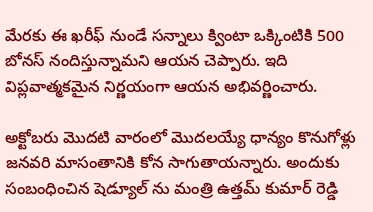మేరకు ఈ ఖరీఫ్ నుండే సన్నాలు క్వింటా ఒక్కింటికి 500 బోనస్ నందిస్తున్నామని ఆయన చెప్పారు. ఇది విప్లవాత్మకమైన నిర్ణయంగా ఆయన అభివర్ణించారు.

అక్టోబరు మొదటి వారంలో మొదలయ్యే ధాన్యం కొనుగోళ్లు జనవరి మాసంతానికి కోన సాగుతాయన్నారు. అందుకు సంబంధించిన షెడ్యూల్ ను మంత్రి ఉత్తమ్ కుమార్ రెడ్డి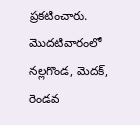ప్రకటించారు. మొదటివారంలో నల్లగొండ, మెదక్, రెండవ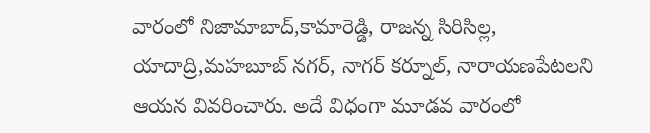వారంలో నిజామాబాద్,కామారెడ్డి, రాజన్న సిరిసిల్ల, యాదాద్రి,మహబూబ్ నగర్, నాగర్ కర్నూల్, నారాయణపేటలని ఆయన వివరించారు. అదే విధంగా మూడవ వారంలో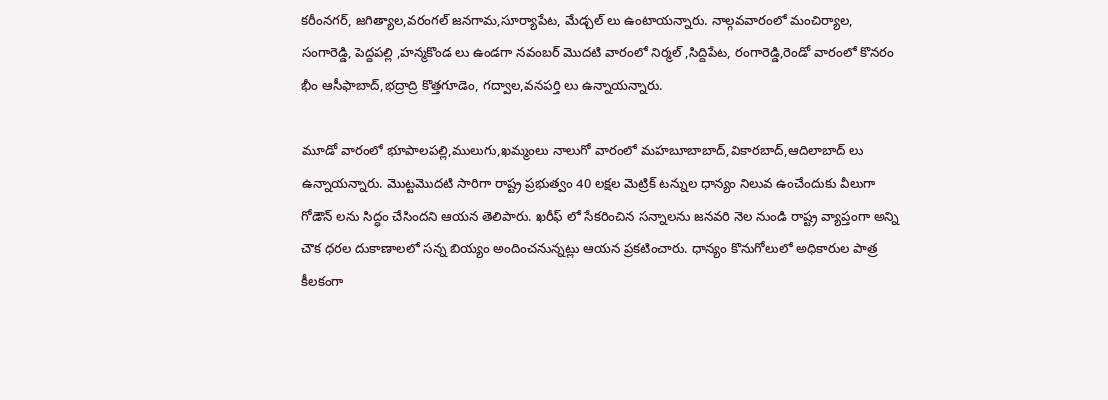కరీంనగర్, జగిత్యాల,వరంగల్ జనగామ,సూర్యాపేట, మేడ్చల్ లు ఉంటాయన్నారు. నాల్గవవారంలో మంచిర్యాల, సంగారెడ్డి, పెద్దపల్లి ,హన్మకొండ లు ఉండగా నవంబర్ మొదటి వారంలో నిర్మల్ ,సిద్దిపేట, రంగారెడ్డి,రెండో వారంలో కొనరం భీం ఆసీఫాబాద్,భద్రాద్రి కొత్తగూడెం, గద్వాల,వనపర్తి లు ఉన్నాయన్నారు.

మూడో వారంలో భూపాలపల్లి,ములుగు,ఖమ్మంలు నాలుగో వారంలో మహబూబాబాద్,వికారబాద్,ఆదిలాబాద్ లు ఉన్నాయన్నారు. మొట్టమొదటి సారిగా రాష్ట్ర ప్రభుత్వం 40 లక్షల మెట్రిక్ టన్నుల ధాన్యం నిలువ ఉంచేందుకు వీలుగా గోడౌన్ లను సిద్ధం చేసిందని ఆయన తెలిపారు. ఖరీఫ్ లో సేకరించిన సన్నాలను జనవరి నెల నుండి రాష్ట్ర వ్యాప్తంగా అన్ని చౌక ధరల దుకాణాలలో సన్న బియ్యం అందించనున్నట్లు ఆయన ప్రకటించారు. ధాన్యం కొనుగోలులో అధికారుల పాత్ర కీలకంగా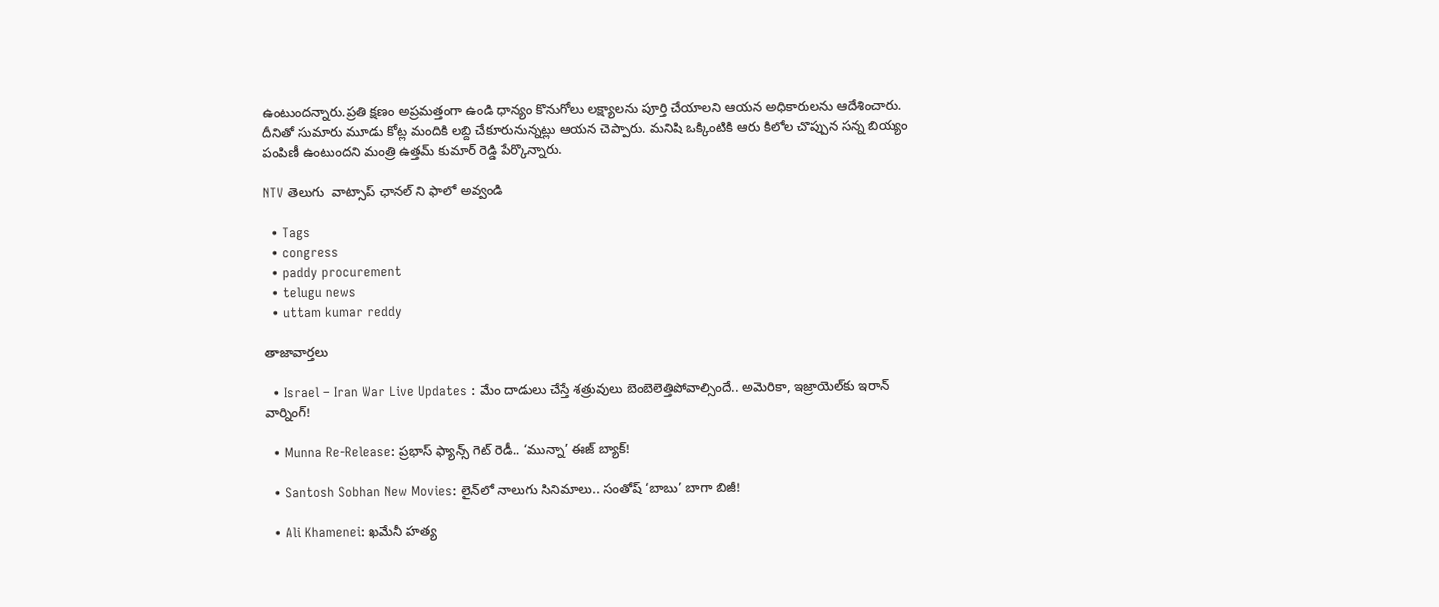ఉంటుందన్నారు.ప్రతి క్షణం అప్రమత్తంగా ఉండి ధాన్యం కొనుగోలు లక్ష్యాలను పూర్తి చేయాలని ఆయన అధికారులను ఆదేశించారు. దీనితో సుమారు మూడు కోట్ల మందికి లబ్ది చేకూరునున్నట్లు ఆయన చెప్పారు. మనిషి ఒక్కింటికి ఆరు కిలోల చొప్పున సన్న బియ్యం పంపిణీ ఉంటుందని మంత్రి ఉత్తమ్ కుమార్ రెడ్డి పేర్కొన్నారు.

NTV తెలుగు  వాట్సాప్ ఛానల్ ని ఫాలో అవ్వండి

  • Tags
  • congress
  • paddy procurement
  • telugu news
  • uttam kumar reddy

తాజావార్తలు

  • Israel – Iran War Live Updates : మేం దాడులు చేస్తే శత్రువులు బెంబెలెత్తిపోవాల్సిందే.. అమెరికా, ఇజ్రాయెల్‌కు ఇరాన్ వార్నింగ్!

  • Munna Re-Release: ప్రభాస్ ఫ్యాన్స్ గెట్ రెడీ.. ‘మున్నా’ ఈజ్ బ్యాక్!

  • Santosh Sobhan New Movies: లైన్‌లో నాలుగు సినిమాలు.. సంతోష్ ‘బాబు’ బాగా బిజీ!

  • Ali Khamenei: ఖమేనీ హత్య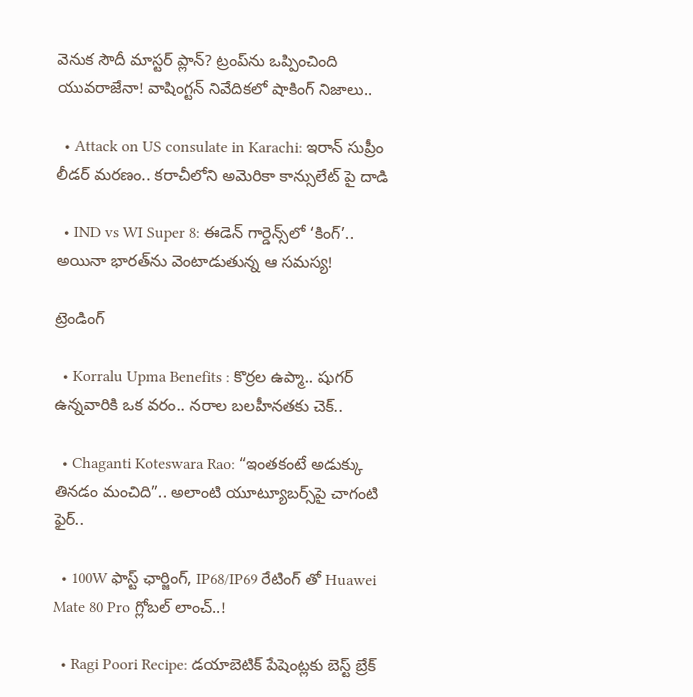వెనుక సౌదీ మాస్టర్ ప్లాన్? ట్రంప్‌ను ఒప్పించింది యువరాజేనా! వాషింగ్టన్ నివేదికలో షాకింగ్ నిజాలు..

  • Attack on US consulate in Karachi: ఇరాన్ సుప్రీం లీడర్ మరణం.. కరాచీలోని అమెరికా కాన్సులేట్ పై దాడి

  • IND vs WI Super 8: ఈడెన్‌ గార్డెన్స్‌లో ‘కింగ్’.. అయినా భారత్‌ను వెంటాడుతున్న ఆ సమస్య!

ట్రెండింగ్‌

  • Korralu Upma Benefits : కొర్రల ఉప్మా.. షుగర్ ఉన్నవారికి ఒక వరం.. నరాల బలహీనతకు చెక్..

  • Chaganti Koteswara Rao: “ఇంతకంటే అడుక్కు తినడం మంచిది”.. అలాంటి యూట్యూబర్స్‌పై చాగంటి ఫైర్..

  • 100W ఫాస్ట్ ఛార్జింగ్, IP68/IP69 రేటింగ్ తో Huawei Mate 80 Pro గ్లోబల్ లాంచ్‌..!

  • Ragi Poori Recipe: డయాబెటిక్ పేషెంట్లకు బెస్ట్ బ్రేక్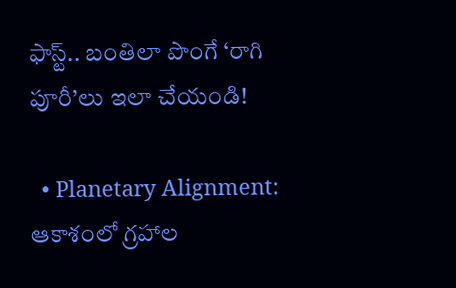ఫాస్ట్.. బంతిలా పొంగే ‘రాగి పూరీ’లు ఇలా చేయండి!

  • Planetary Alignment: ఆకాశంలో గ్రహాల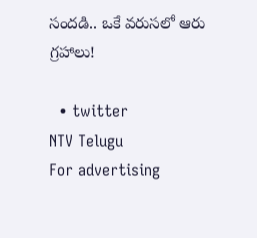సందడి.. ఒకే వరుసలో ఆరు గ్రహాలు!

  • twitter
NTV Telugu
For advertising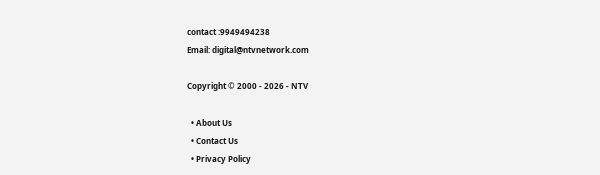contact :9949494238
Email: digital@ntvnetwork.com

Copyright © 2000 - 2026 - NTV

  • About Us
  • Contact Us
  • Privacy Policy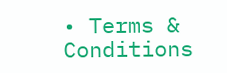• Terms & Conditions